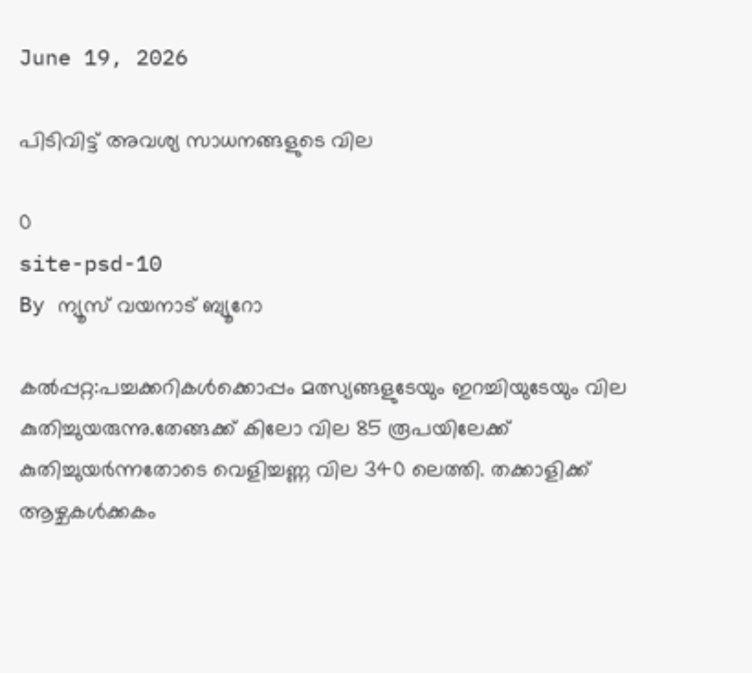June 19, 2026

പിടിവിട്ട് അവശ്യ സാധനങ്ങളുടെ വില

0
site-psd-10
By ന്യൂസ് വയനാട് ബ്യൂറോ

കല്‍പ്പറ്റ:പച്ചക്കറികള്‍ക്കൊപ്പം മത്സ്യങ്ങളുടേയും ഇറച്ചിയുടേയും വില കുതിച്ചുയരുന്നു.തേങ്ങക്ക് കിലോ വില 85 രൂപയിലേക്ക് കുതിച്ചുയര്‍ന്നതോടെ വെളിച്ചണ്ണ വില 340 ലെത്തി. തക്കാളിക്ക് ആഴ്ചകള്‍ക്കകം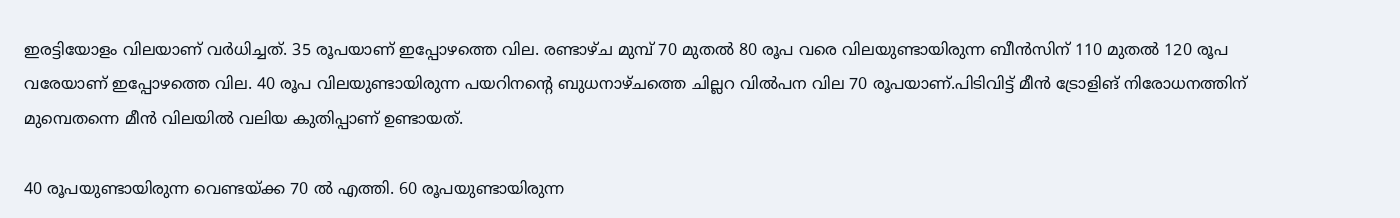ഇരട്ടിയോളം വിലയാണ് വര്‍ധിച്ചത്. 35 രൂപയാണ് ഇപ്പോഴത്തെ വില. രണ്ടാഴ്ച മുമ്പ് 70 മുതല്‍ 80 രൂപ വരെ വിലയുണ്ടായിരുന്ന ബീന്‍സിന് 110 മുതല്‍ 120 രൂപ വരേയാണ് ഇപ്പോഴത്തെ വില. 40 രൂപ വിലയുണ്ടായിരുന്ന പയറിനന്റെ ബുധനാഴ്ചത്തെ ചില്ലറ വില്‍പന വില 70 രൂപയാണ്.പിടിവിട്ട് മീന്‍ ട്രോളിങ് നിരോധനത്തിന് മുമ്പെതന്നെ മീന്‍ വിലയില്‍ വലിയ കുതിപ്പാണ് ഉണ്ടായത്.

40 രൂപയുണ്ടായിരുന്ന വെണ്ടയ്ക്ക 70 ല്‍ എത്തി. 60 രൂപയുണ്ടായിരുന്ന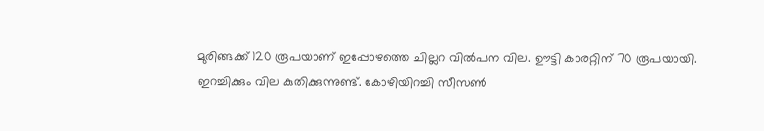മുരിങ്ങക്ക് 120 രൂപയാണ് ഇപ്പോഴത്തെ ചില്ലറ വില്‍പന വില. ഊട്ടി കാരറ്റിന് 70 രൂപയായി. ഇറച്ചിക്കും വില കുതിക്കുന്നുണ്ട്. കോഴിയിറച്ചി സീസണ്‍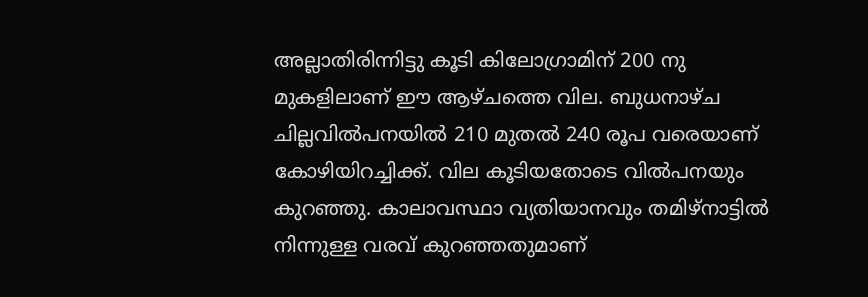അല്ലാതിരിന്നിട്ടു കൂടി കിലോഗ്രാമിന് 200 നു മുകളിലാണ് ഈ ആഴ്ചത്തെ വില. ബുധനാഴ്ച ചില്ലവില്‍പനയില്‍ 210 മുതല്‍ 240 രൂപ വരെയാണ് കോഴിയിറച്ചിക്ക്. വില കൂടിയതോടെ വില്‍പനയും കുറഞ്ഞു. കാലാവസ്ഥാ വ്യതിയാനവും തമിഴ്നാട്ടില്‍ നിന്നുള്ള വരവ് കുറഞ്ഞതുമാണ്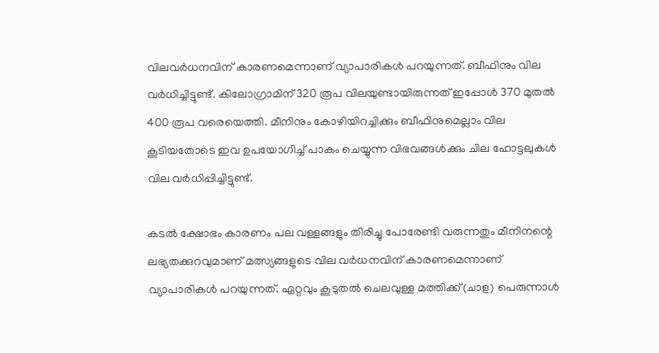വിലവര്‍ധനവിന് കാരണമെന്നാണ് വ്യാപാരികള്‍ പറയുന്നത്. ബീഫിനും വില വര്‍ധിച്ചിട്ടുണ്ട്. കിലോഗ്രാമിന് 320 രൂപ വിലയുണ്ടായിരുന്നത് ഇപ്പോള്‍ 370 മുതല്‍ 400 രൂപ വരെയെത്തി. മീനിനും കോഴിയിറച്ചിക്കും ബീഫിനുമെല്ലാം വില കൂടിയതോടെ ഇവ ഉപയോഗിച്ച് പാകം ചെയ്യുന്ന വിഭവങ്ങള്‍ക്കും ചില ഹോട്ടലുകള്‍ വില വര്‍ധിപ്പിച്ചിട്ടുണ്ട്.

കടല്‍ ക്ഷോഭം കാരണം പല വള്ളങ്ങളും തിരിച്ചു പോരേണ്ടി വരുന്നതും മീനിനന്റെ ലഭ്യതക്കുറവുമാണ് മത്സ്യങ്ങളുടെ വില വര്‍ധനവിന് കാരണമെന്നാണ് വ്യാപാരികള്‍ പറയുന്നത്. ഏറ്റവും കൂടുതല്‍ ചെലവുള്ള മത്തിക്ക്(ചാള) പെരുന്നാള്‍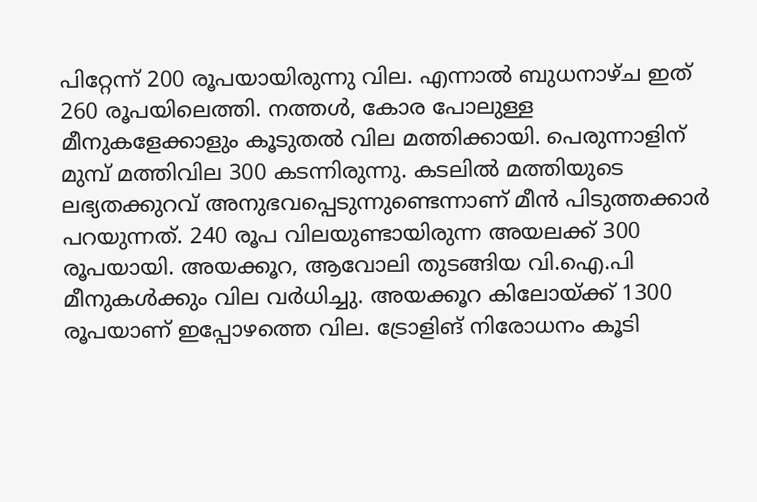പിറ്റേന്ന് 200 രൂപയായിരുന്നു വില. എന്നാല്‍ ബുധനാഴ്ച ഇത് 260 രൂപയിലെത്തി. നത്തള്‍, കോര പോലുള്ള മീനുകളേക്കാളും കൂടുതല്‍ വില മത്തിക്കായി. പെരുന്നാളിന് മുമ്പ് മത്തിവില 300 കടന്നിരുന്നു. കടലില്‍ മത്തിയുടെ ലഭ്യതക്കുറവ് അനുഭവപ്പെടുന്നുണ്ടെന്നാണ് മീന്‍ പിടുത്തക്കാര്‍ പറയുന്നത്. 240 രൂപ വിലയുണ്ടായിരുന്ന അയലക്ക് 300 രൂപയായി. അയക്കൂറ, ആവോലി തുടങ്ങിയ വി.ഐ.പി മീനുകള്‍ക്കും വില വര്‍ധിച്ചു. അയക്കൂറ കിലോയ്ക്ക് 1300 രൂപയാണ് ഇപ്പോഴത്തെ വില. ട്രോളിങ് നിരോധനം കൂടി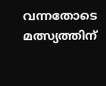വന്നതോടെ മത്സ്യത്തിന്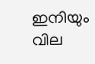ഇനിയും വില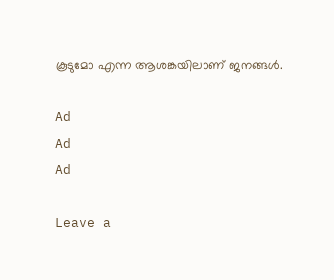കൂടുമോ എന്ന ആശങ്കയിലാണ് ജനങ്ങള്‍.

Ad
Ad
Ad

Leave a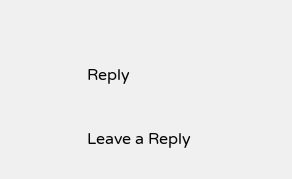Reply

Leave a Reply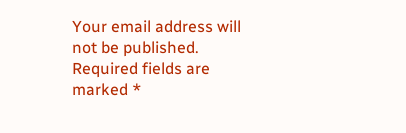Your email address will not be published. Required fields are marked *